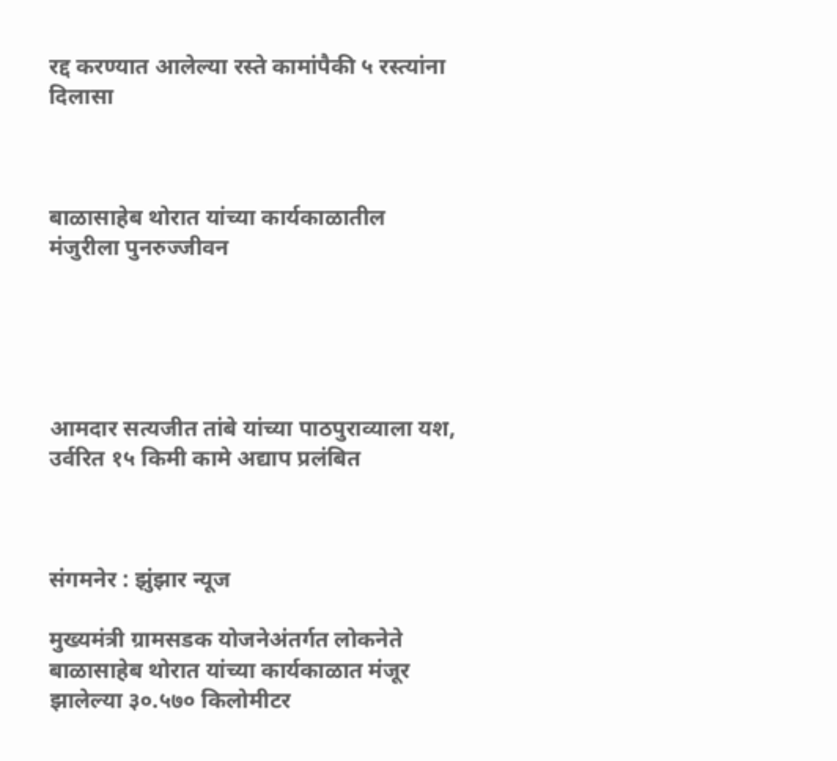रद्द करण्यात आलेल्या रस्ते कामांपैकी ५ रस्त्यांना दिलासा



बाळासाहेब थोरात यांच्या कार्यकाळातील मंजुरीला पुनरुज्जीवन





आमदार सत्यजीत तांबे यांच्या पाठपुराव्याला यश, उर्वरित १५ किमी कामे अद्याप प्रलंबित



संगमनेर : झुंझार न्यूज

मुख्यमंत्री ग्रामसडक योजनेअंतर्गत लोकनेते बाळासाहेब थोरात यांच्या कार्यकाळात मंजूर झालेल्या ३०.५७० किलोमीटर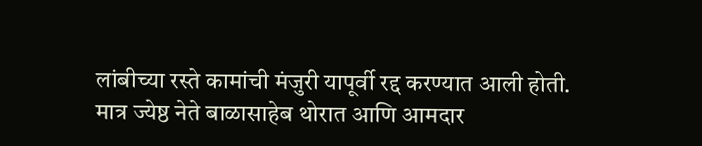लांबीच्या रस्ते कामांची मंजुरी यापूर्वी रद्द करण्यात आली होती. मात्र ज्येष्ठ नेते बाळासाहेब थोरात आणि आमदार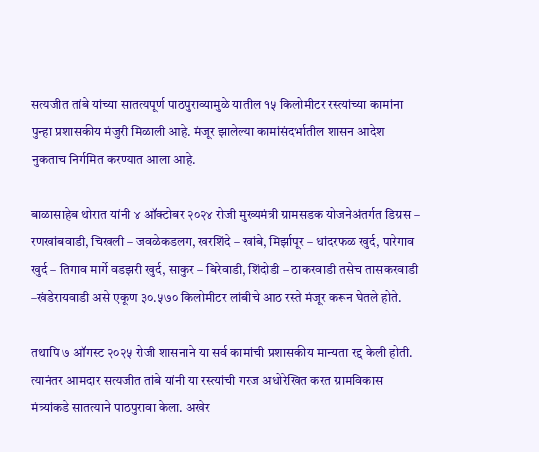सत्यजीत तांबे यांच्या सातत्यपूर्ण पाठपुराव्यामुळे यातील १५ किलोमीटर रस्त्यांच्या कामांना पुन्हा प्रशासकीय मंजुरी मिळाली आहे. मंजूर झालेल्या कामांसंदर्भातील शासन आदेश नुकताच निर्गमित करण्यात आला आहे.

बाळासाहेब थोरात यांनी ४ ऑक्टोबर २०२४ रोजी मुख्यमंत्री ग्रामसडक योजनेअंतर्गत डिग्रस – रणखांबवाडी, चिखली – जवळेकडलग, खरशिंदे – खांबे, मिर्झापूर – धांदरफळ खुर्द, पारेगाव खुर्द – तिगाव मार्गे वडझरी खुर्द, साकुर – बिरेवाडी, शिंदोडी – ठाकरवाडी तसेच तासकरवाडी –खंडेरायवाडी असे एकूण ३०.५७० किलोमीटर लांबीचे आठ रस्ते मंजूर करून घेतले होते.

तथापि ७ ऑगस्ट २०२५ रोजी शासनाने या सर्व कामांची प्रशासकीय मान्यता रद्द केली होती. त्यानंतर आमदार सत्यजीत तांबे यांनी या रस्त्यांची गरज अधोरेखित करत ग्रामविकास मंत्र्यांकडे सातत्याने पाठपुरावा केला. अखेर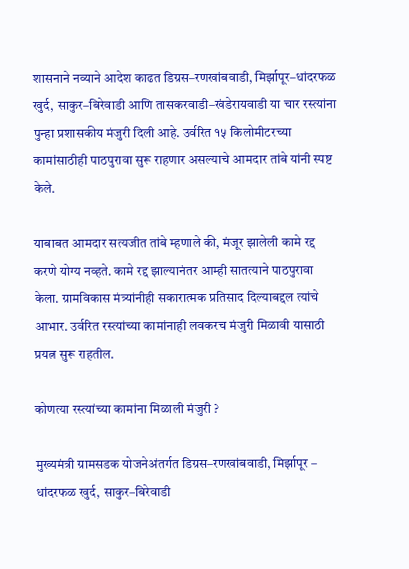शासनाने नव्याने आदेश काढत डिग्रस–रणखांबवाडी, मिर्झापूर–धांदरफळ खुर्द, साकुर–बिरेवाडी आणि तासकरवाडी–खंडेरायवाडी या चार रस्त्यांना पुन्हा प्रशासकीय मंजुरी दिली आहे. उर्वरित १५ किलोमीटरच्या कामांसाठीही पाठपुरावा सुरू राहणार असल्याचे आमदार तांबे यांनी स्पष्ट केले.

याबाबत आमदार सत्यजीत तांबे म्हणाले की, मंजूर झालेली कामे रद्द करणे योग्य नव्हते. कामे रद्द झाल्यानंतर आम्ही सातत्याने पाठपुरावा केला. ग्रामविकास मंत्र्यांनीही सकारात्मक प्रतिसाद दिल्याबद्दल त्यांचे आभार. उर्वरित रस्त्यांच्या कामांनाही लवकरच मंजुरी मिळावी यासाठी प्रयत्न सुरू राहतील.

कोणत्या रस्त्यांच्या कामांना मिळाली मंजुरी ?

मुख्यमंत्री ग्रामसडक योजनेअंतर्गत डिग्रस–रणखांबवाडी, मिर्झापूर – धांदरफळ खुर्द, साकुर–बिरेवाडी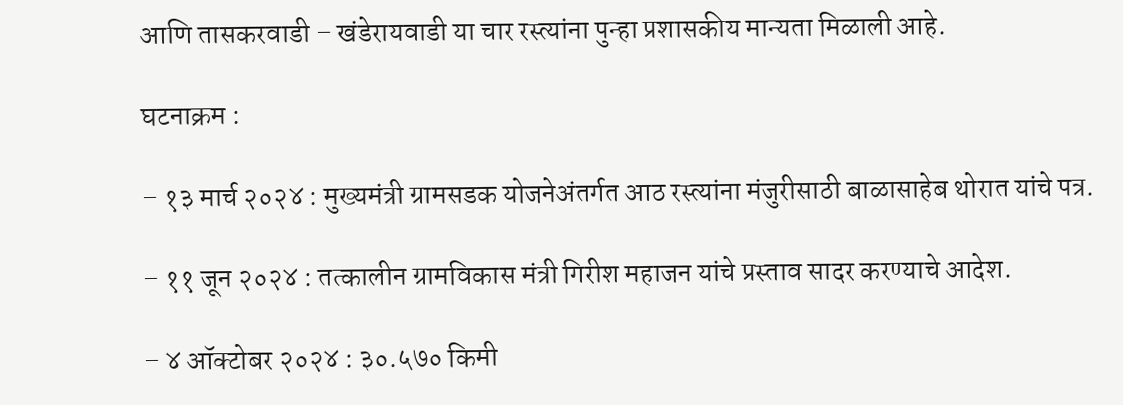आणि तासकरवाडी – खंडेरायवाडी या चार रस्त्यांना पुन्हा प्रशासकीय मान्यता मिळाली आहे.

घटनाक्रम :

– १३ मार्च २०२४ : मुख्यमंत्री ग्रामसडक योजनेअंतर्गत आठ रस्त्यांना मंजुरीसाठी बाळासाहेब थोरात यांचे पत्र.

– ११ जून २०२४ : तत्कालीन ग्रामविकास मंत्री गिरीश महाजन यांचे प्रस्ताव सादर करण्याचे आदेश.

– ४ ऑक्टोबर २०२४ : ३०.५७० किमी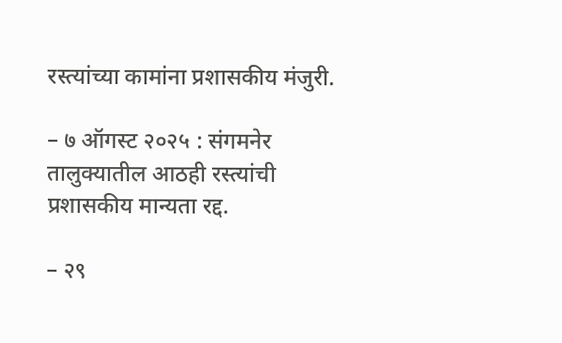रस्त्यांच्या कामांना प्रशासकीय मंजुरी.

– ७ ऑगस्ट २०२५ : संगमनेर तालुक्यातील आठही रस्त्यांची प्रशासकीय मान्यता रद्द.

– २९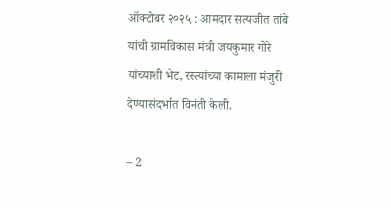ऑक्टोबर २०२५ : आमदार सत्यजीत तांबे यांची ग्रामविकास मंत्री जयकुमार गोरे यांच्याशी भेट, रस्त्यांच्या कामाला मंजुरी देण्यासंदर्भात विनंती केली.

– 2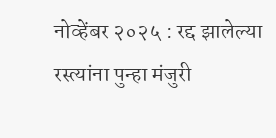नोव्हेंबर २०२५ : रद्द झालेल्या रस्त्यांना पुन्हा मंजुरी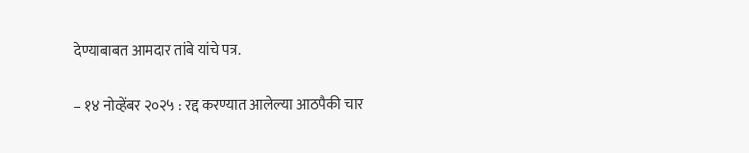देण्याबाबत आमदार तांबे यांचे पत्र.

– १४ नोव्हेंबर २०२५ : रद्द करण्यात आलेल्या आठपैकी चार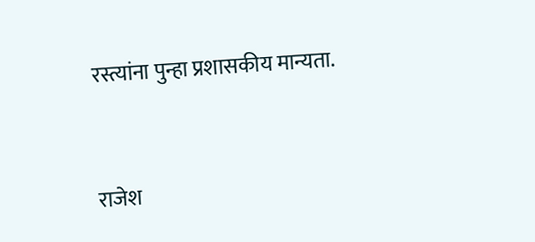रस्त्यांना पुन्हा प्रशासकीय मान्यता.



राजेश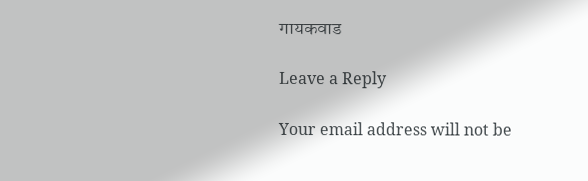गायकवाड

Leave a Reply

Your email address will not be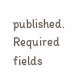published. Required fields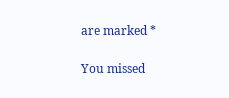are marked *

You missed